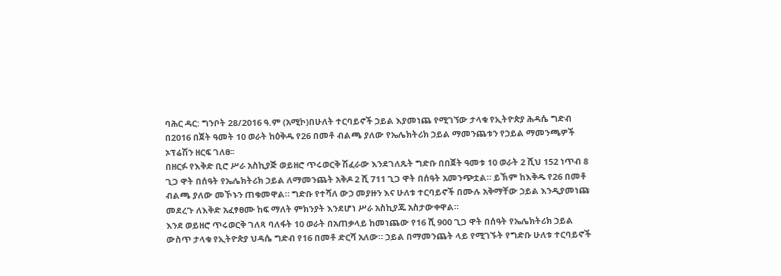ባሕር ዳር: ግንቦት 28/2016 ዓ.ም (አሚኮ)በሁለት ተርባይኖች ኃይል እያመነጨ የሚገኘው ታላቁ የኢትዮጵያ ሕዳሴ ግድብ በ2016 በጀት ዓመት 10 ወራት ከዕቅዱ የ26 በመቶ ብልጫ ያለው የኤሌክትሪክ ኃይል ማመንጨቱን የኃይል ማመንጫዎች ኦፕሬሽን ዘርፍ ገለፀ፡፡
በዘርፉ የእቅድ ቢሮ ሥራ አስኪያጅ ወይዘሮ ጥሩወርቅ ሽፈራው እንደገለጹት ግድቡ በበጀት ዓመቱ 10 ወራት 2 ሺህ 152 ነጥብ 8 ጊጋ ዋት በሰዓት የኤሌክትሪክ ኃይል ለማመንጨት አቅዶ 2 ሺ 711 ጊጋ ዋት በሰዓት አመንጭቷል። ይኽም ከእቅዱ የ26 በመቶ ብልጫ ያለው መኾኑን ጠቁመዋል። ግድቡ የተሻለ ውኃ መያዙን እና ሁለቱ ተርባይኖች በሙሉ አቅማቸው ኃይል እንዲያመነጩ መደረጉ ለእቅድ አፈፃፀሙ ከፍ ማለት ምክንያት እንደሆነ ሥራ አስኪያጁ አስታውቀዋል።
እንደ ወይዘሮ ጥሩወርቅ ገለጻ ባለፋት 10 ወራት በአጠቃላይ ከመነጨው የ16 ሺ 900 ጊጋ ዋት በሰዓት የኤሌክትሪክ ኃይል ውስጥ ታላቁ የኢትዮጵያ ህዳሴ ግድብ የ16 በመቶ ድርሻ አለው። ኃይል በማመንጨት ላይ የሚገኙት የግድቡ ሁለቱ ተርባይኖች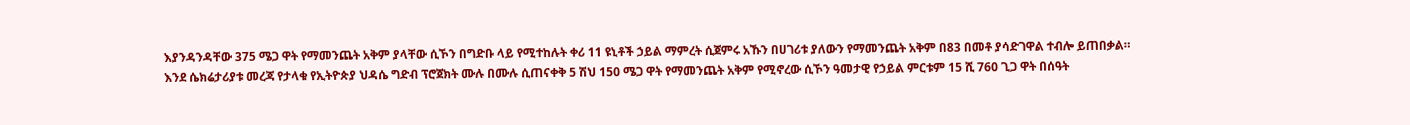እያንዳንዳቸው 375 ሜጋ ዋት የማመንጨት አቅም ያላቸው ሲኾን በግድቡ ላይ የሚተከሉት ቀሪ 11 ዩኒቶች ኃይል ማምረት ሲጀምሩ አኹን በሀገሪቱ ያለውን የማመንጨት አቅም በ83 በመቶ ያሳድገዋል ተብሎ ይጠበቃል።
እንደ ሴክሬታሪያቱ መረጃ የታላቁ የኢትዮጵያ ህዳሴ ግድብ ፕሮጀክት ሙሉ በሙሉ ሲጠናቀቅ 5 ሽህ 150 ሜጋ ዋት የማመንጨት አቅም የሚኖረው ሲኾን ዓመታዊ የኃይል ምርቱም 15 ሺ 760 ጊጋ ዋት በሰዓት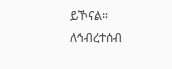ይኾናል።
ለኅብረተሰብ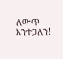ለውጥ እንተጋለን!